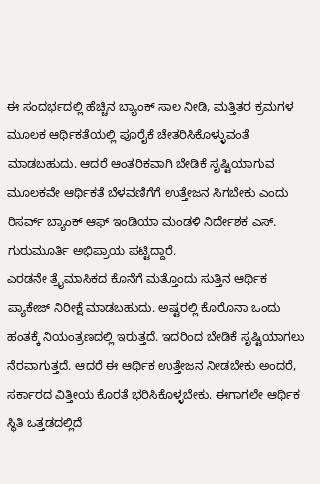ಈ ಸಂದರ್ಭದಲ್ಲಿ ಹೆಚ್ಚಿನ ಬ್ಯಾಂಕ್ ಸಾಲ ನೀಡಿ, ಮತ್ತಿತರ ಕ್ರಮಗಳ ಮೂಲಕ ಆರ್ಥಿಕತೆಯಲ್ಲಿ ಪೂರೈಕೆ ಚೇತರಿಸಿಕೊಳ್ಳುವಂತೆ ಮಾಡಬಹುದು. ಆದರೆ ಆಂತರಿಕವಾಗಿ ಬೇಡಿಕೆ ಸೃಷ್ಟಿಯಾಗುವ ಮೂಲಕವೇ ಆರ್ಥಿಕತೆ ಬೆಳವಣಿಗೆಗೆ ಉತ್ತೇಜನ ಸಿಗಬೇಕು ಎಂದು ರಿಸರ್ವ್ ಬ್ಯಾಂಕ್ ಆಫ್ ಇಂಡಿಯಾ ಮಂಡಳಿ ನಿರ್ದೇಶಕ ಎಸ್. ಗುರುಮೂರ್ತಿ ಅಭಿಪ್ರಾಯ ಪಟ್ಟಿದ್ದಾರೆ.
ಎರಡನೇ ತ್ರೈಮಾಸಿಕದ ಕೊನೆಗೆ ಮತ್ತೊಂದು ಸುತ್ತಿನ ಆರ್ಥಿಕ ಪ್ಯಾಕೇಜ್ ನಿರೀಕ್ಷೆ ಮಾಡಬಹುದು. ಅಷ್ಟರಲ್ಲಿ ಕೊರೊನಾ ಒಂದು ಹಂತಕ್ಕೆ ನಿಯಂತ್ರಣದಲ್ಲಿ ಇರುತ್ತದೆ. ಇದರಿಂದ ಬೇಡಿಕೆ ಸೃಷ್ಟಿಯಾಗಲು ನೆರವಾಗುತ್ತದೆ. ಆದರೆ ಈ ಆರ್ಥಿಕ ಉತ್ತೇಜನ ನೀಡಬೇಕು ಅಂದರೆ, ಸರ್ಕಾರದ ವಿತ್ತೀಯ ಕೊರತೆ ಭರಿಸಿಕೊಳ್ಳಬೇಕು. ಈಗಾಗಲೇ ಆರ್ಥಿಕ ಸ್ಥಿತಿ ಒತ್ತಡದಲ್ಲಿದೆ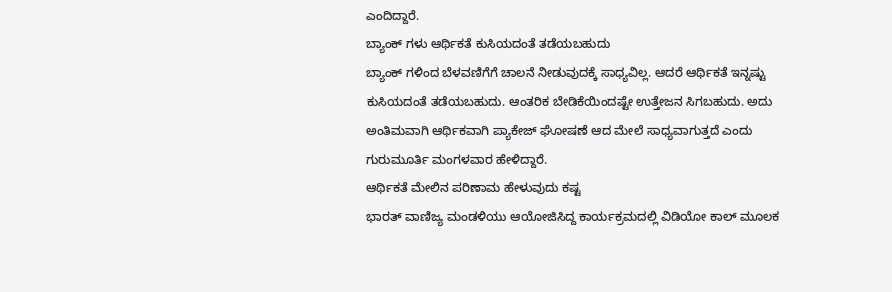ಎಂದಿದ್ದಾರೆ.
ಬ್ಯಾಂಕ್ ಗಳು ಆರ್ಥಿಕತೆ ಕುಸಿಯದಂತೆ ತಡೆಯಬಹುದು
ಬ್ಯಾಂಕ್ ಗಳಿಂದ ಬೆಳವಣಿಗೆಗೆ ಚಾಲನೆ ನೀಡುವುದಕ್ಕೆ ಸಾಧ್ಯವಿಲ್ಲ. ಆದರೆ ಆರ್ಥಿಕತೆ ಇನ್ನಷ್ಟು ಕುಸಿಯದಂತೆ ತಡೆಯಬಹುದು. ಆಂತರಿಕ ಬೇಡಿಕೆಯಿಂದಷ್ಟೇ ಉತ್ತೇಜನ ಸಿಗಬಹುದು. ಅದು ಅಂತಿಮವಾಗಿ ಆರ್ಥಿಕವಾಗಿ ಪ್ಯಾಕೇಜ್ ಘೋಷಣೆ ಆದ ಮೇಲೆ ಸಾಧ್ಯವಾಗುತ್ತದೆ ಎಂದು ಗುರುಮೂರ್ತಿ ಮಂಗಳವಾರ ಹೇಳಿದ್ದಾರೆ.
ಆರ್ಥಿಕತೆ ಮೇಲಿನ ಪರಿಣಾಮ ಹೇಳುವುದು ಕಷ್ಟ
ಭಾರತ್ ವಾಣಿಜ್ಯ ಮಂಡಳಿಯು ಆಯೋಜಿಸಿದ್ದ ಕಾರ್ಯಕ್ರಮದಲ್ಲಿ ವಿಡಿಯೋ ಕಾಲ್ ಮೂಲಕ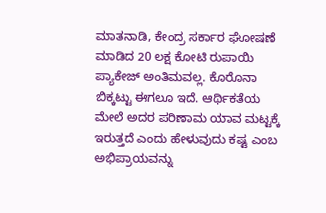ಮಾತನಾಡಿ, ಕೇಂದ್ರ ಸರ್ಕಾರ ಘೋಷಣೆ ಮಾಡಿದ 20 ಲಕ್ಷ ಕೋಟಿ ರುಪಾಯಿ ಪ್ಯಾಕೇಜ್ ಅಂತಿಮವಲ್ಲ. ಕೊರೊನಾ ಬಿಕ್ಕಟ್ಟು ಈಗಲೂ ಇದೆ. ಆರ್ಥಿಕತೆಯ ಮೇಲೆ ಅದರ ಪರಿಣಾಮ ಯಾವ ಮಟ್ಟಕ್ಕೆ ಇರುತ್ತದೆ ಎಂದು ಹೇಳುವುದು ಕಷ್ಟ ಎಂಬ ಅಭಿಪ್ರಾಯವನ್ನು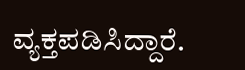ವ್ಯಕ್ತಪಡಿಸಿದ್ದಾರೆ.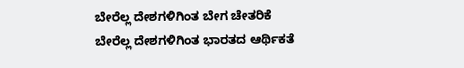ಬೇರೆಲ್ಲ ದೇಶಗಳಿಗಿಂತ ಬೇಗ ಚೇತರಿಕೆ
ಬೇರೆಲ್ಲ ದೇಶಗಳಿಗಿಂತ ಭಾರತದ ಆರ್ಥಿಕತೆ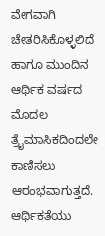ವೇಗವಾಗಿ ಚೇತರಿಸಿಕೊಳ್ಳಲಿದೆ ಹಾಗೂ ಮುಂದಿನ ಆರ್ಥಿಕ ವರ್ಷದ ಮೊದಲ ತ್ರೈಮಾಸಿಕದಿಂದಲೇ ಕಾಣಿಸಲು ಆರಂಭವಾಗುತ್ತದೆ. ಆರ್ಥಿಕತೆಯು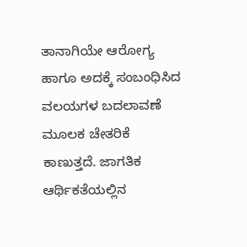ತಾನಾಗಿಯೇ ಆರೋಗ್ಯ ಹಾಗೂ ಅದಕ್ಕೆ ಸಂಬಂಧಿಸಿದ ವಲಯಗಳ ಬದಲಾವಣೆ ಮೂಲಕ ಚೇತರಿಕೆ ಕಾಣುತ್ತದೆ. ಜಾಗತಿಕ ಆರ್ಥಿಕತೆಯಲ್ಲಿನ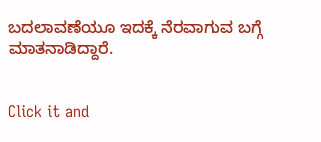ಬದಲಾವಣೆಯೂ ಇದಕ್ಕೆ ನೆರವಾಗುವ ಬಗ್ಗೆ ಮಾತನಾಡಿದ್ದಾರೆ.


Click it and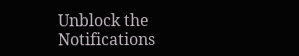Unblock the Notifications